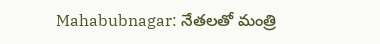Mahabubnagar: నేతలతో మంత్రి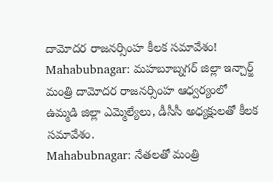దామోదర రాజనర్సింహ కీలక సమావేశం!
Mahabubnagar: మహబూబ్నగర్ జిల్లా ఇన్చార్జ్ మంత్రి దామోదర రాజనర్సింహ ఆధ్వర్యంలో ఉమ్మడి జిల్లా ఎమ్మెల్యేలు, డీసీసీ అధ్యక్షులతో కీలక సమావేశం.
Mahabubnagar: నేతలతో మంత్రి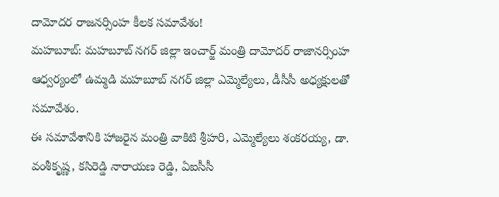దామోదర రాజనర్సింహ కీలక సమావేశం!
మహబూబ్: మహబూబ్ నగర్ జిల్లా ఇంచార్జ్ మంత్రి దామోదర్ రాజానర్సింహ ఆధ్వర్యంలో ఉమ్మడి మహబూబ్ నగర్ జిల్లా ఎమ్మెల్యేలు, డీసీసీ అధ్యక్షులతో సమావేశం.
ఈ సమావేశానికి హాజరైన మంత్రి వాకిటి శ్రీహరి, ఎమ్మెల్యేలు శంకరయ్య, డా. వంశీకృష్ణ, కసిరెడ్డి నారాయణ రెడ్డి, ఏఐసీసీ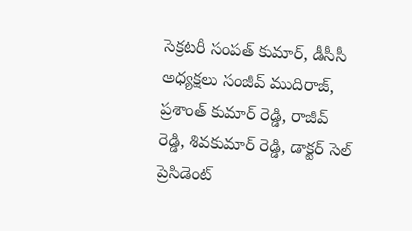సెక్రటరీ సంపత్ కుమార్, డీసీసీ అధ్యక్షలు సంజీవ్ ముదిరాజ్, ప్రశాంత్ కుమార్ రెడ్డి, రాజీవ్ రెడ్డి, శివకుమార్ రెడ్డి, డాక్టర్ సెల్ ప్రెసిడెంట్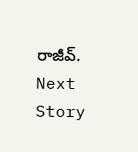రాజీవ్.
Next Story